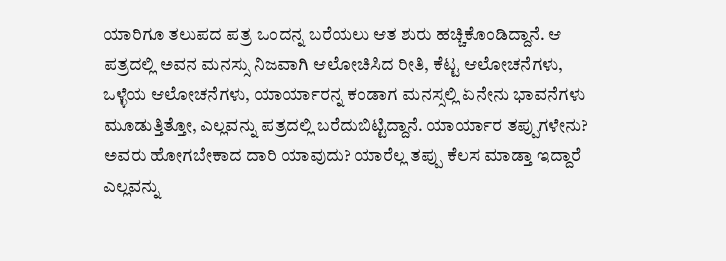ಯಾರಿಗೂ ತಲುಪದ ಪತ್ರ ಒಂದನ್ನ ಬರೆಯಲು ಆತ ಶುರು ಹಚ್ಚಿಕೊಂಡಿದ್ದಾನೆ. ಆ ಪತ್ರದಲ್ಲಿ ಅವನ ಮನಸ್ಸು ನಿಜವಾಗಿ ಆಲೋಚಿಸಿದ ರೀತಿ, ಕೆಟ್ಟ ಆಲೋಚನೆಗಳು, ಒಳ್ಳೆಯ ಆಲೋಚನೆಗಳು, ಯಾರ್ಯಾರನ್ನ ಕಂಡಾಗ ಮನಸ್ಸಲ್ಲಿ ಏನೇನು ಭಾವನೆಗಳು ಮೂಡುತ್ತಿತ್ತೋ, ಎಲ್ಲವನ್ನು ಪತ್ರದಲ್ಲಿ ಬರೆದುಬಿಟ್ಟಿದ್ದಾನೆ. ಯಾರ್ಯಾರ ತಪ್ಪುಗಳೇನು? ಅವರು ಹೋಗಬೇಕಾದ ದಾರಿ ಯಾವುದು? ಯಾರೆಲ್ಲ ತಪ್ಪು ಕೆಲಸ ಮಾಡ್ತಾ ಇದ್ದಾರೆ ಎಲ್ಲವನ್ನು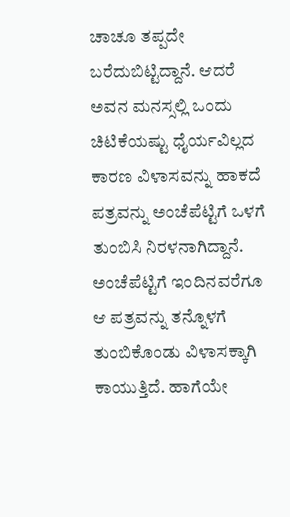ಚಾಚೂ ತಪ್ಪದೇ ಬರೆದುಬಿಟ್ಟಿದ್ದಾನೆ. ಆದರೆ ಅವನ ಮನಸ್ಸಲ್ಲಿ ಒಂದು ಚಿಟಿಕೆಯಷ್ಟು ಧೈರ್ಯವಿಲ್ಲದ ಕಾರಣ ವಿಳಾಸವನ್ನು ಹಾಕದೆ ಪತ್ರವನ್ನು ಅಂಚೆಪೆಟ್ಟಿಗೆ ಒಳಗೆ ತುಂಬಿಸಿ ನಿರಳನಾಗಿದ್ದಾನೆ. ಅಂಚೆಪೆಟ್ಟಿಗೆ ಇಂದಿನವರೆಗೂ ಆ ಪತ್ರವನ್ನು ತನ್ನೊಳಗೆ ತುಂಬಿಕೊಂಡು ವಿಳಾಸಕ್ಕಾಗಿ ಕಾಯುತ್ತಿದೆ. ಹಾಗೆಯೇ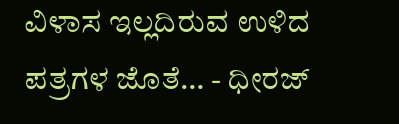ವಿಳಾಸ ಇಲ್ಲದಿರುವ ಉಳಿದ ಪತ್ರಗಳ ಜೊತೆ… - ಧೀರಜ್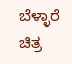ಬೆಳ್ಳಾರೆ                                   ಚಿತ್ರ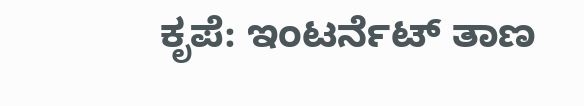ಕೃಪೆ: ಇಂಟರ್ನೆಟ್ ತಾಣ